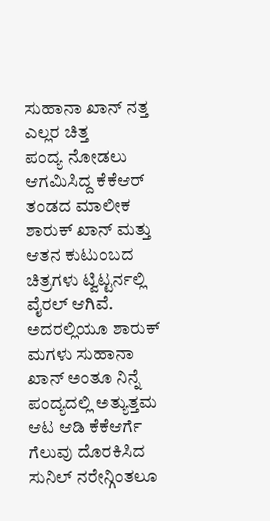ಸುಹಾನಾ ಖಾನ್ ನತ್ತ ಎಲ್ಲರ ಚಿತ್ತ
ಪಂದ್ಯ ನೋಡಲು ಆಗಮಿಸಿದ್ದ ಕೆಕೆಆರ್ ತಂಡದ ಮಾಲೀಕ ಶಾರುಕ್ ಖಾನ್ ಮತ್ತು ಆತನ ಕುಟುಂಬದ ಚಿತ್ರಗಳು ಟ್ವಿಟ್ಟರ್ನಲ್ಲಿ ವೈರಲ್ ಆಗಿವೆ. ಅದರಲ್ಲಿಯೂ ಶಾರುಕ್ ಮಗಳು ಸುಹಾನಾ ಖಾನ್ ಅಂತೂ ನಿನ್ನೆ ಪಂದ್ಯದಲ್ಲಿ ಅತ್ಯುತ್ತಮ ಆಟ ಆಡಿ ಕೆಕೆಆರ್ಗೆ ಗೆಲುವು ದೊರಕಿಸಿದ ಸುನಿಲ್ ನರೇನ್ಗಿಂತಲೂ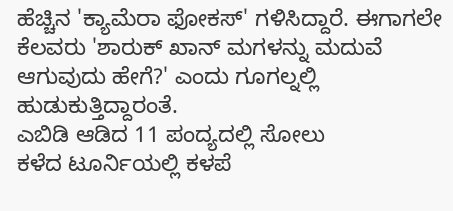ಹೆಚ್ಚಿನ 'ಕ್ಯಾಮೆರಾ ಫೋಕಸ್' ಗಳಿಸಿದ್ದಾರೆ. ಈಗಾಗಲೇ ಕೆಲವರು 'ಶಾರುಕ್ ಖಾನ್ ಮಗಳನ್ನು ಮದುವೆ ಆಗುವುದು ಹೇಗೆ?' ಎಂದು ಗೂಗಲ್ನಲ್ಲಿ ಹುಡುಕುತ್ತಿದ್ದಾರಂತೆ.
ಎಬಿಡಿ ಆಡಿದ 11 ಪಂದ್ಯದಲ್ಲಿ ಸೋಲು
ಕಳೆದ ಟೂರ್ನಿಯಲ್ಲಿ ಕಳಪೆ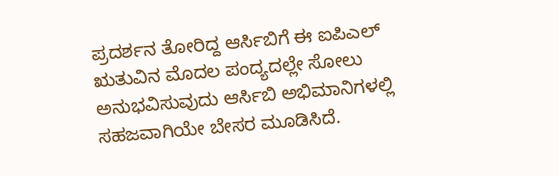ಪ್ರದರ್ಶನ ತೋರಿದ್ದ ಆರ್ಸಿಬಿಗೆ ಈ ಐಪಿಎಲ್ ಋತುವಿನ ಮೊದಲ ಪಂದ್ಯದಲ್ಲೇ ಸೋಲು ಅನುಭವಿಸುವುದು ಆರ್ಸಿಬಿ ಅಭಿಮಾನಿಗಳಲ್ಲಿ ಸಹಜವಾಗಿಯೇ ಬೇಸರ ಮೂಡಿಸಿದೆ.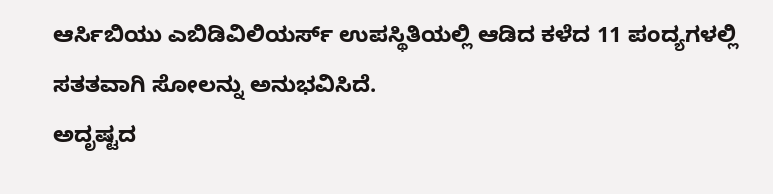ಆರ್ಸಿಬಿಯು ಎಬಿಡಿವಿಲಿಯರ್ಸ್ ಉಪಸ್ಥಿತಿಯಲ್ಲಿ ಆಡಿದ ಕಳೆದ 11 ಪಂದ್ಯಗಳಲ್ಲಿ ಸತತವಾಗಿ ಸೋಲನ್ನು ಅನುಭವಿಸಿದೆ.
ಅದೃಷ್ಟದ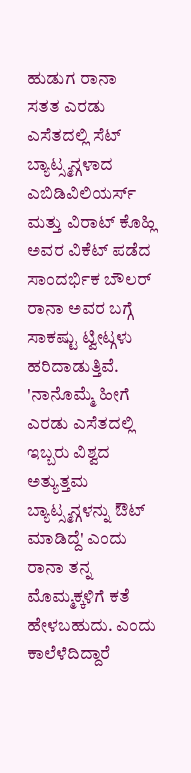ಹುಡುಗ ರಾನಾ
ಸತತ ಎರಡು ಎಸೆತದಲ್ಲಿ ಸೆಟ್ ಬ್ಯಾಟ್ಸ್ಮನ್ಗಳಾದ ಎಬಿಡಿವಿಲಿಯರ್ಸ್ ಮತ್ತು ವಿರಾಟ್ ಕೊಹ್ಲಿ ಅವರ ವಿಕೆಟ್ ಪಡೆದ ಸಾಂದರ್ಭಿಕ ಬೌಲರ್ ರಾನಾ ಅವರ ಬಗ್ಗೆ ಸಾಕಷ್ಟು ಟ್ವೀಟ್ಗಳು ಹರಿದಾಡುತ್ತಿವೆ. 'ನಾನೊಮ್ಮೆ ಹೀಗೆ ಎರಡು ಎಸೆತದಲ್ಲಿ ಇಬ್ಬರು ವಿಶ್ವದ ಅತ್ಯುತ್ತಮ ಬ್ಯಾಟ್ಸ್ಮನ್ಗಳನ್ನು ಔಟ್ ಮಾಡಿದ್ದೆ' ಎಂದು ರಾನಾ ತನ್ನ ಮೊಮ್ಮಕ್ಕಳಿಗೆ ಕತೆ ಹೇಳಬಹುದು. ಎಂದು ಕಾಲೆಳೆದಿದ್ದಾರೆ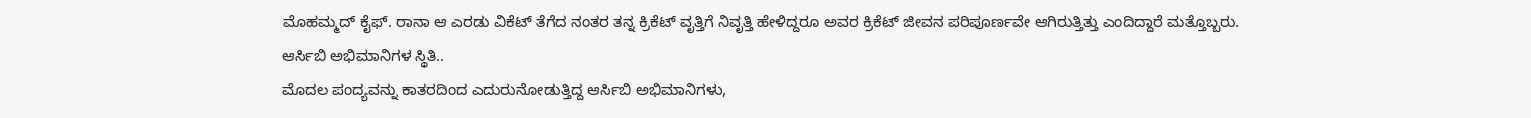ಮೊಹಮ್ಮದ್ ಕೈಫ್. ರಾನಾ ಆ ಎರಡು ವಿಕೆಟ್ ತೆಗೆದ ನಂತರ ತನ್ನ ಕ್ರಿಕೆಟ್ ವೃತ್ತಿಗೆ ನಿವೃತ್ತಿ ಹೇಳಿದ್ದರೂ ಅವರ ಕ್ರಿಕೆಟ್ ಜೀವನ ಪರಿಪೂರ್ಣವೇ ಆಗಿರುತ್ತಿತ್ತು ಎಂದಿದ್ದಾರೆ ಮತ್ತೊಬ್ಬರು.
ಆರ್ಸಿಬಿ ಅಭಿಮಾನಿಗಳ ಸ್ಥಿತಿ..
ಮೊದಲ ಪಂದ್ಯವನ್ನು ಕಾತರದಿಂದ ಎದುರುನೋಡುತ್ತಿದ್ದ ಆರ್ಸಿಬಿ ಅಭಿಮಾನಿಗಳು,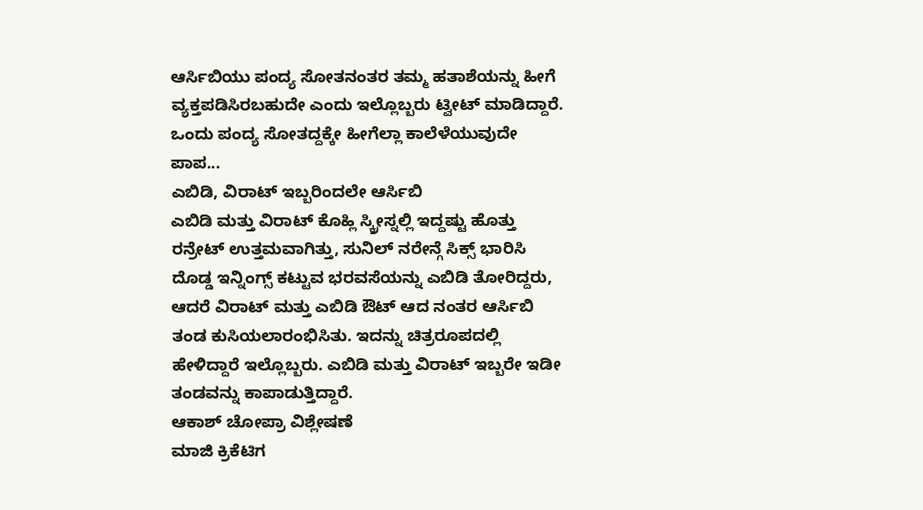ಆರ್ಸಿಬಿಯು ಪಂದ್ಯ ಸೋತನಂತರ ತಮ್ಮ ಹತಾಶೆಯನ್ನು ಹೀಗೆ ವ್ಯಕ್ತಪಡಿಸಿರಬಹುದೇ ಎಂದು ಇಲ್ಲೊಬ್ಬರು ಟ್ವೀಟ್ ಮಾಡಿದ್ದಾರೆ. ಒಂದು ಪಂದ್ಯ ಸೋತದ್ದಕ್ಕೇ ಹೀಗೆಲ್ಲಾ ಕಾಲೆಳೆಯುವುದೇ ಪಾಪ...
ಎಬಿಡಿ, ವಿರಾಟ್ ಇಬ್ಬರಿಂದಲೇ ಆರ್ಸಿಬಿ
ಎಬಿಡಿ ಮತ್ತು ವಿರಾಟ್ ಕೊಹ್ಲಿ ಸ್ಕ್ರೀಸ್ನಲ್ಲಿ ಇದ್ದಷ್ಟು ಹೊತ್ತು ರನ್ರೇಟ್ ಉತ್ತಮವಾಗಿತ್ತು, ಸುನಿಲ್ ನರೇನ್ಗೆ ಸಿಕ್ಸ್ ಭಾರಿಸಿ ದೊಡ್ಡ ಇನ್ನಿಂಗ್ಸ್ ಕಟ್ಟುವ ಭರವಸೆಯನ್ನು ಎಬಿಡಿ ತೋರಿದ್ದರು, ಆದರೆ ವಿರಾಟ್ ಮತ್ತು ಎಬಿಡಿ ಔಟ್ ಆದ ನಂತರ ಆರ್ಸಿಬಿ ತಂಡ ಕುಸಿಯಲಾರಂಭಿಸಿತು. ಇದನ್ನು ಚಿತ್ರರೂಪದಲ್ಲಿ ಹೇಳಿದ್ದಾರೆ ಇಲ್ಲೊಬ್ಬರು. ಎಬಿಡಿ ಮತ್ತು ವಿರಾಟ್ ಇಬ್ಬರೇ ಇಡೀ ತಂಡವನ್ನು ಕಾಪಾಡುತ್ತಿದ್ದಾರೆ.
ಆಕಾಶ್ ಚೋಪ್ರಾ ವಿಶ್ಲೇಷಣೆ
ಮಾಜಿ ಕ್ರಿಕೆಟಿಗ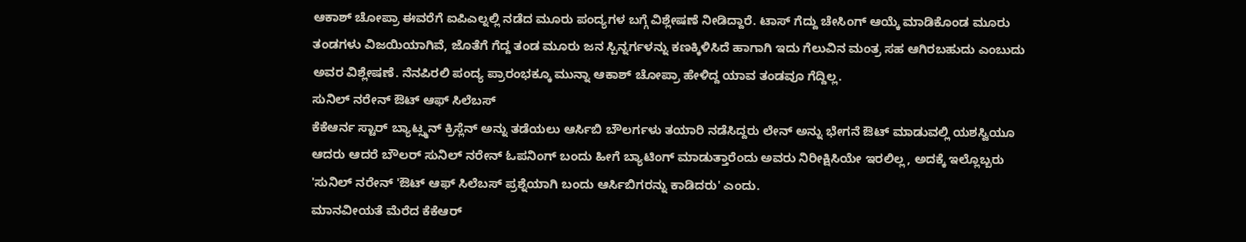ಆಕಾಶ್ ಚೋಪ್ರಾ ಈವರೆಗೆ ಐಪಿಎಲ್ನಲ್ಲಿ ನಡೆದ ಮೂರು ಪಂದ್ಯಗಳ ಬಗ್ಗೆ ವಿಶ್ಲೇಷಣೆ ನೀಡಿದ್ದಾರೆ. ಟಾಸ್ ಗೆದ್ದು ಚೇಸಿಂಗ್ ಆಯ್ಕೆ ಮಾಡಿಕೊಂಡ ಮೂರು ತಂಡಗಳು ವಿಜಯಿಯಾಗಿವೆ, ಜೊತೆಗೆ ಗೆದ್ದ ತಂಡ ಮೂರು ಜನ ಸ್ಪಿನ್ನರ್ಗಳನ್ನು ಕಣಕ್ಕಿಳಿಸಿದೆ ಹಾಗಾಗಿ ಇದು ಗೆಲುವಿನ ಮಂತ್ರ ಸಹ ಆಗಿರಬಹುದು ಎಂಬುದು ಅವರ ವಿಶ್ಲೇಷಣೆ. ನೆನಪಿರಲಿ ಪಂದ್ಯ ಪ್ರಾರಂಭಕ್ಕೂ ಮುನ್ನಾ ಆಕಾಶ್ ಚೋಪ್ರಾ ಹೇಳಿದ್ದ ಯಾವ ತಂಡವೂ ಗೆದ್ದಿಲ್ಲ.
ಸುನಿಲ್ ನರೇನ್ ಔಟ್ ಆಫ್ ಸಿಲೆಬಸ್
ಕೆಕೆಆರ್ನ ಸ್ಟಾರ್ ಬ್ಯಾಟ್ಸ್ಮನ್ ಕ್ರಿಸ್ಲೆನ್ ಅನ್ನು ತಡೆಯಲು ಆರ್ಸಿಬಿ ಬೌಲರ್ಗಳು ತಯಾರಿ ನಡೆಸಿದ್ದರು ಲೇನ್ ಅನ್ನು ಭೇಗನೆ ಔಟ್ ಮಾಡುವಲ್ಲಿ ಯಶಸ್ವಿಯೂ ಆದರು ಆದರೆ ಬೌಲರ್ ಸುನಿಲ್ ನರೇನ್ ಓಪನಿಂಗ್ ಬಂದು ಹೀಗೆ ಬ್ಯಾಟಿಂಗ್ ಮಾಡುತ್ತಾರೆಂದು ಅವರು ನಿರೀಕ್ಷಿಸಿಯೇ ಇರಲಿಲ್ಲ, ಅದಕ್ಕೆ ಇಲ್ಲೊಬ್ಬರು 'ಸುನಿಲ್ ನರೇನ್ 'ಔಟ್ ಆಫ್ ಸಿಲೆಬಸ್ ಪ್ರಶ್ನೆಯಾಗಿ ಬಂದು ಆರ್ಸಿಬಿಗರನ್ನು ಕಾಡಿದರು' ಎಂದು.
ಮಾನವೀಯತೆ ಮೆರೆದ ಕೆಕೆಆರ್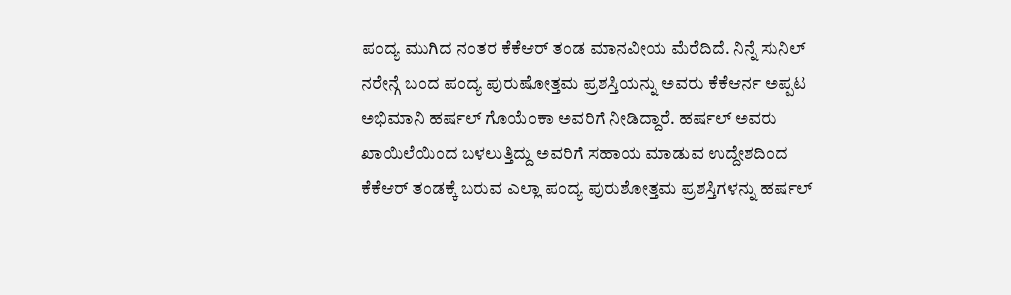ಪಂದ್ಯ ಮುಗಿದ ನಂತರ ಕೆಕೆಆರ್ ತಂಡ ಮಾನವೀಯ ಮೆರೆದಿದೆ. ನಿನ್ನೆ ಸುನಿಲ್ ನರೇನ್ಗೆ ಬಂದ ಪಂದ್ಯ ಪುರುಷೋತ್ತಮ ಪ್ರಶಸ್ತಿಯನ್ನು ಅವರು ಕೆಕೆಆರ್ನ ಅಪ್ಪಟ ಅಭಿಮಾನಿ ಹರ್ಷಲ್ ಗೊಯೆಂಕಾ ಅವರಿಗೆ ನೀಡಿದ್ದಾರೆ. ಹರ್ಷಲ್ ಅವರು ಖಾಯಿಲೆಯಿಂದ ಬಳಲುತ್ತಿದ್ದು ಅವರಿಗೆ ಸಹಾಯ ಮಾಡುವ ಉದ್ದೇಶದಿಂದ ಕೆಕೆಆರ್ ತಂಡಕ್ಕೆ ಬರುವ ಎಲ್ಲಾ ಪಂದ್ಯ ಪುರುಶೋತ್ತಮ ಪ್ರಶಸ್ತಿಗಳನ್ನು ಹರ್ಷಲ್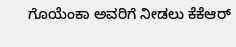ಗೊಯೆಂಕಾ ಅವರಿಗೆ ನೀಡಲು ಕೆಕೆಆರ್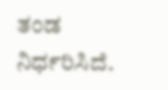ತಂಡ ನಿರ್ಧರಿಸಿದೆ.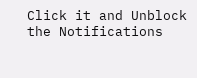Click it and Unblock the Notifications